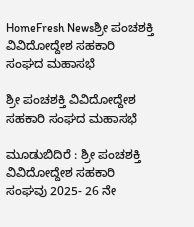HomeFresh Newsಶ್ರೀ ಪಂಚಶಕ್ತಿ ವಿವಿದೋದ್ದೇಶ ಸಹಕಾರಿ ಸಂಘದ ಮಹಾಸಭೆ

ಶ್ರೀ ಪಂಚಶಕ್ತಿ ವಿವಿದೋದ್ದೇಶ ಸಹಕಾರಿ ಸಂಘದ ಮಹಾಸಭೆ

ಮೂಡುಬಿದಿರೆ : ಶ್ರೀ ಪಂಚಶಕ್ತಿ ವಿವಿದೋದ್ದೇಶ ಸಹಕಾರಿ ಸಂಘವು 2025- 26 ನೇ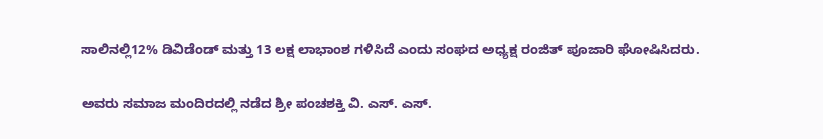ಸಾಲಿನಲ್ಲಿ12% ಡಿವಿಡೆಂಡ್ ಮತ್ತು 13 ಲಕ್ಷ ಲಾಭಾಂಶ ಗಳಿಸಿದೆ ಎಂದು ಸಂಘದ ಅಧ್ಯಕ್ಷ ರಂಜಿತ್ ಪೂಜಾರಿ ಘೋಷಿಸಿದರು.

ಅವರು ಸಮಾಜ ಮಂದಿರದಲ್ಲಿ ನಡೆದ ಶ್ರೀ ಪಂಚಶಕ್ತಿ ವಿ. ಎಸ್. ಎಸ್.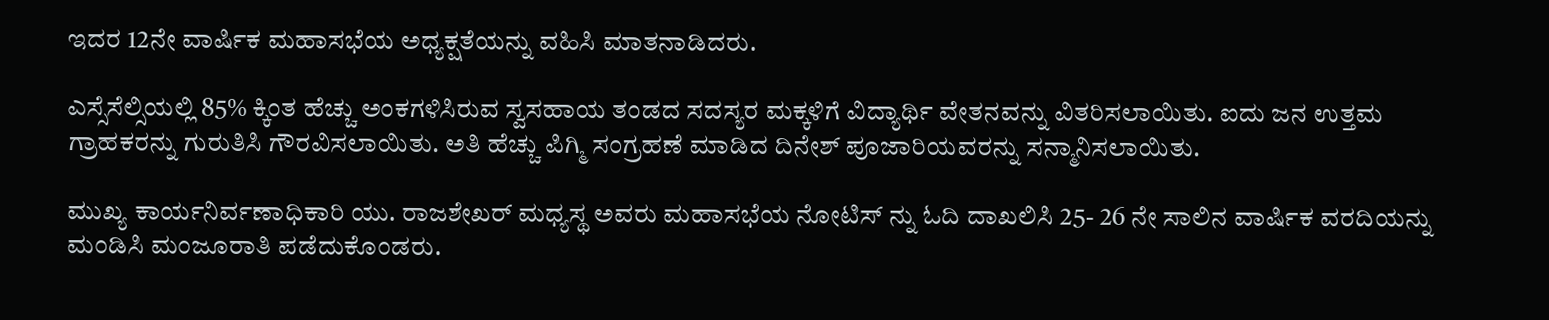ಇದರ 12ನೇ ವಾರ್ಷಿಕ ಮಹಾಸಭೆಯ ಅಧ್ಯಕ್ಷತೆಯನ್ನು ವಹಿಸಿ ಮಾತನಾಡಿದರು.

ಎಸ್ಸೆಸೆಲ್ಸಿಯಲ್ಲಿ 85% ಕ್ಕಿಂತ ಹೆಚ್ಚು ಅಂಕಗಳಿಸಿರುವ ಸ್ವಸಹಾಯ ತಂಡದ ಸದಸ್ಯರ ಮಕ್ಕಳಿಗೆ ವಿದ್ಯಾರ್ಥಿ ವೇತನವನ್ನು ವಿತರಿಸಲಾಯಿತು. ಐದು ಜನ ಉತ್ತಮ ಗ್ರಾಹಕರನ್ನು ಗುರುತಿಸಿ ಗೌರವಿಸಲಾಯಿತು. ಅತಿ ಹೆಚ್ಚು ಪಿಗ್ಮಿ ಸಂಗ್ರಹಣೆ ಮಾಡಿದ ದಿನೇಶ್ ಪೂಜಾರಿಯವರನ್ನು ಸನ್ಮಾನಿಸಲಾಯಿತು.

ಮುಖ್ಯ ಕಾರ್ಯನಿರ್ವಣಾಧಿಕಾರಿ ಯು. ರಾಜಶೇಖರ್ ಮಧ್ಯಸ್ಥ ಅವರು ಮಹಾಸಭೆಯ ನೋಟಿಸ್ ನ್ನು ಓದಿ ದಾಖಲಿಸಿ 25- 26 ನೇ ಸಾಲಿನ ವಾರ್ಷಿಕ ವರದಿಯನ್ನು ಮಂಡಿಸಿ ಮಂಜೂರಾತಿ ಪಡೆದುಕೊಂಡರು.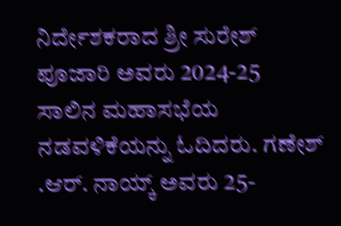ನಿರ್ದೇಶಕರಾದ ಶ್ರೀ ಸುರೇಶ್ ಪೂಜಾರಿ ಅವರು 2024-25 ಸಾಲಿನ ಮಹಾಸಭೆಯ ನಡವಳಿಕೆಯನ್ನು ಓದಿದರು. ಗಣೇಶ್ .ಆರ್. ನಾಯ್ಕ್ ಅವರು 25-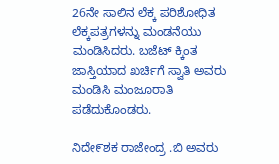26ನೇ ಸಾಲಿನ ಲೆಕ್ಕ ಪರಿಶೋಧಿತ ಲೆಕ್ಕಪತ್ರಗಳನ್ನು ಮಂಡನೆಯು ಮಂಡಿಸಿದರು. ಬಜೆಟ್ ಕ್ಕಿಂತ ಜಾಸ್ತಿಯಾದ ಖರ್ಚಿಗೆ ಸ್ವಾತಿ ಅವರು ಮಂಡಿಸಿ ಮಂಜೂರಾತಿ ಪಡೆದುಕೊಂಡರು.

ನಿದೇ೯ಶಕ ರಾಜೇಂದ್ರ .ಬಿ ಅವರು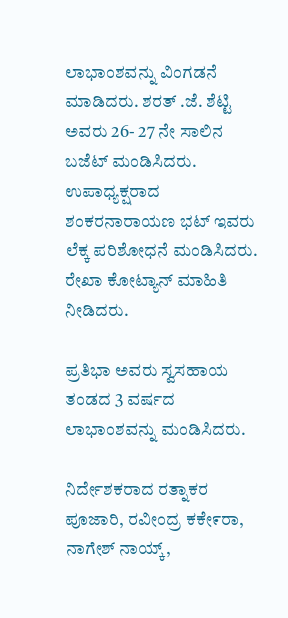ಲಾಭಾಂಶವನ್ನು ವಿಂಗಡನೆ ಮಾಡಿದರು. ಶರತ್ .ಜೆ. ಶೆಟ್ಟಿ ಅವರು 26- 27 ನೇ ಸಾಲಿನ ಬಜೆಟ್ ಮಂಡಿಸಿದರು. ಉಪಾಧ್ಯಕ್ಷರಾದ ಶಂಕರನಾರಾಯಣ ಭಟ್ ಇವರು ಲೆಕ್ಕ ಪರಿಶೋಧನೆ ಮಂಡಿಸಿದರು.
ರೇಖಾ ಕೋಟ್ಯಾನ್ ಮಾಹಿತಿ ನೀಡಿದರು.

ಪ್ರತಿಭಾ ಅವರು ಸ್ವಸಹಾಯ ತಂಡದ 3 ವರ್ಷದ ಲಾಭಾಂಶವನ್ನು ಮಂಡಿಸಿದರು.

ನಿರ್ದೇಶಕರಾದ ರತ್ನಾಕರ ಪೂಜಾರಿ, ರವೀಂದ್ರ ಕಕೇ೯ರಾ, ನಾಗೇಶ್ ನಾಯ್ಕ್,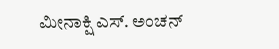ಮೀನಾಕ್ಷಿ ಎಸ್. ಅಂಚನ್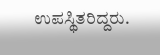ಉಪಸ್ಥಿತರಿದ್ದರು.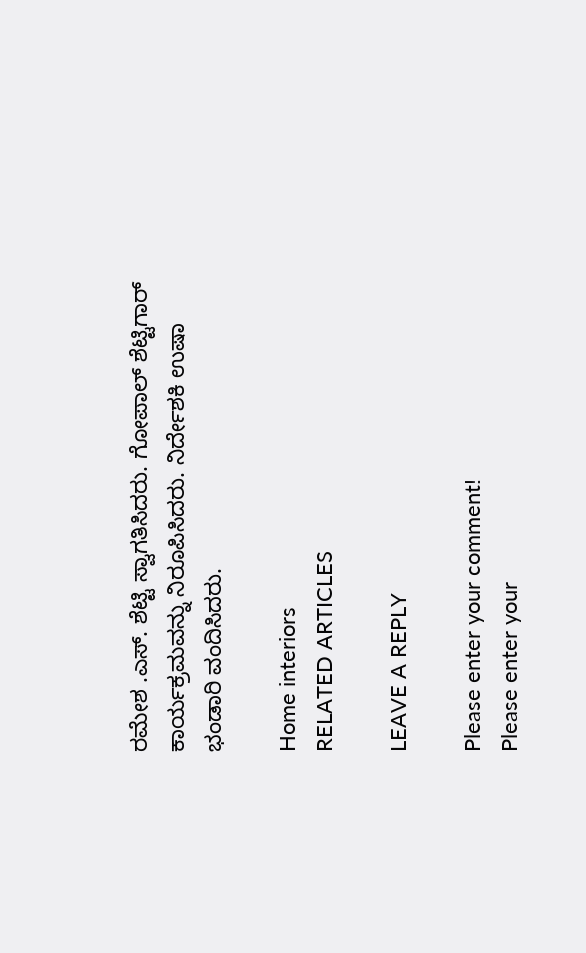ರಮೇಶ .ಎಸ್. ಶೆಟ್ಟಿ ಸ್ವಾಗತಿಸಿದರು. ಗೋಪಾಲ್ ಶೆಟ್ಟಿಗಾರ್ ಕಾರ್ಯಕ್ರಮವನ್ನು ನಿರೂಪಿಸಿದರು. ನಿರ್ದೇಶಕಿ ಉಷಾ ಭಂಡಾರಿ ವಂದಿಸಿದರು.

Home interiors
RELATED ARTICLES

LEAVE A REPLY

Please enter your comment!
Please enter your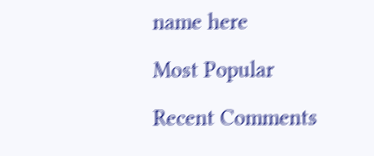name here

Most Popular

Recent Comments